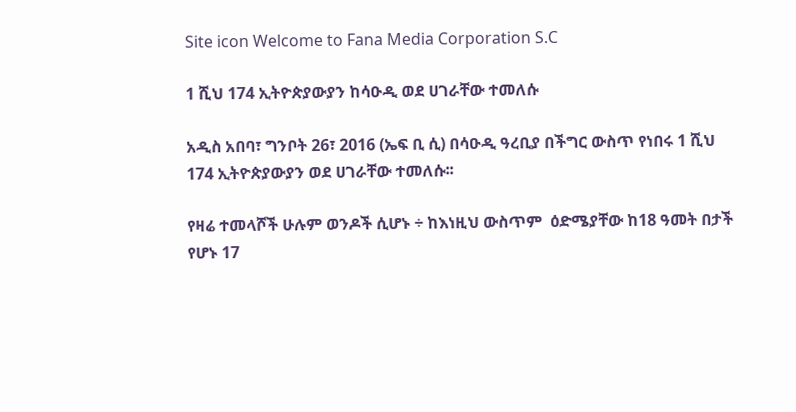Site icon Welcome to Fana Media Corporation S.C

1 ሺህ 174 ኢትዮጵያውያን ከሳዑዲ ወደ ሀገራቸው ተመለሱ

አዲስ አበባ፣ ግንቦት 26፣ 2016 (ኤፍ ቢ ሲ) በሳዑዲ ዓረቢያ በችግር ውስጥ የነበሩ 1 ሺህ 174 ኢትዮጵያውያን ወደ ሀገራቸው ተመለሱ፡፡

የዛሬ ተመላሾች ሁሉም ወንዶች ሲሆኑ ÷ ከእነዚህ ውስጥም  ዕድሜያቸው ከ18 ዓመት በታች የሆኑ 17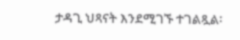ታዳጊ ህጻናት እንደሚገኙ ተገልጿል፡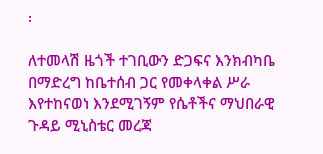፡

ለተመላሽ ዜጎች ተገቢውን ድጋፍና እንክብካቤ በማድረግ ከቤተሰብ ጋር የመቀላቀል ሥራ እየተከናወነ እንደሚገኝም የሴቶችና ማህበራዊ ጉዳይ ሚኒስቴር መረጃ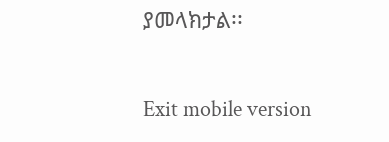ያመላክታል፡፡

Exit mobile version